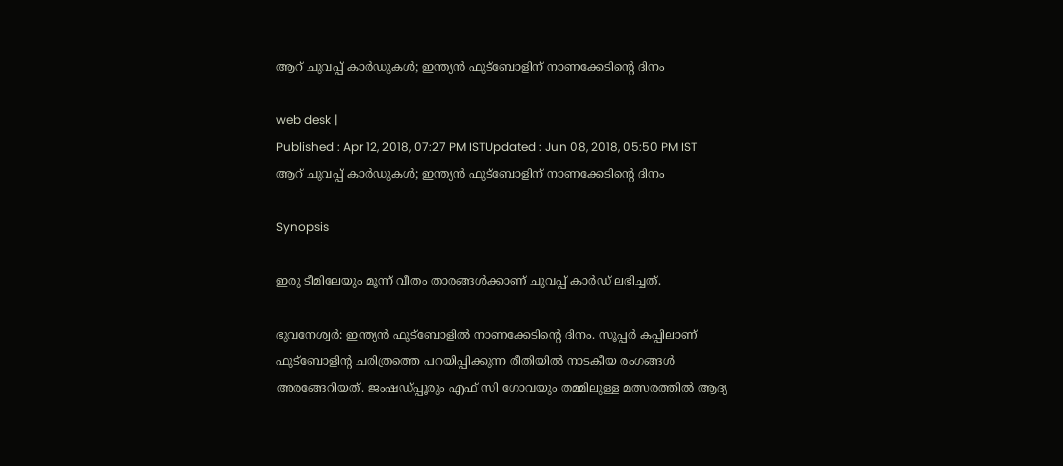ആറ് ചുവപ്പ് കാര്‍ഡുകള്‍; ഇന്ത്യന്‍ ഫുട്ബോളിന് നാണക്കേടിന്‍റെ ദിനം

web desk |
Published : Apr 12, 2018, 07:27 PM ISTUpdated : Jun 08, 2018, 05:50 PM IST
ആറ് ചുവപ്പ് കാര്‍ഡുകള്‍; ഇന്ത്യന്‍ ഫുട്ബോളിന് നാണക്കേടിന്‍റെ ദിനം

Synopsis

ഇരു ടീമിലേയും മൂന്ന് വീതം താരങ്ങള്‍ക്കാണ് ചുവപ്പ് കാര്‍ഡ് ലഭിച്ചത്.

ഭുവനേശ്വര്‍: ഇന്ത്യന്‍ ഫുട്ബോളില്‍ നാണക്കേടിന്‍റെ ദിനം. സൂപ്പര്‍ കപ്പിലാണ് ഫുട്ബോളിന്‍റ ചരിത്രത്തെ പറയിപ്പിക്കുന്ന രീതിയില്‍ നാടകീയ രംഗങ്ങള്‍ അരങ്ങേറിയത്. ജംഷഡ്പ്പൂരും എഫ് സി ഗോവയും തമ്മിലുള്ള മത്സരത്തില്‍ ആദ്യ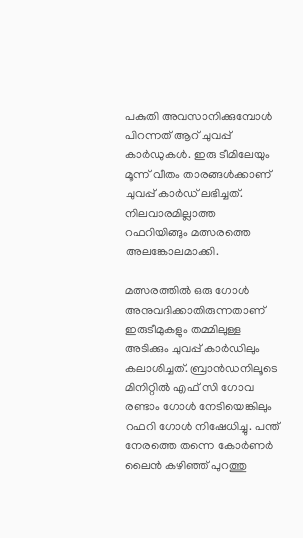പകുതി അവസാനിക്കുമ്പോള്‍ പിറന്നത് ആറ് ചുവപ്പ് കാര്‍ഡുകള്‍. ഇരു ടീമിലേയും മൂന്ന് വീതം താരങ്ങള്‍ക്കാണ് ചുവപ്പ് കാര്‍ഡ് ലഭിച്ചത്. നിലവാരമില്ലാത്ത റഫറിയിങ്ങും മത്സരത്തെ അലങ്കോലമാക്കി.

മത്സരത്തിൽ ഒരു ഗോൾ അനുവദിക്കാതിരുന്നതാണ് ഇരുടീമുകളും തമ്മിലുള്ള അടിക്കും ചുവപ്പ് കാർഡിലും കലാശിച്ചത്. ബ്രാൻഡനിലൂടെ മിനിറ്റില്‍ എഫ് സി ഗോവ രണ്ടാം ഗോൾ നേടിയെങ്കിലും റഫറി ഗോൾ നിഷേധിച്ചു. പന്ത് നേരത്തെ തന്നെ കോർണർ ലൈൻ കഴിഞ്ഞ് പുറത്തു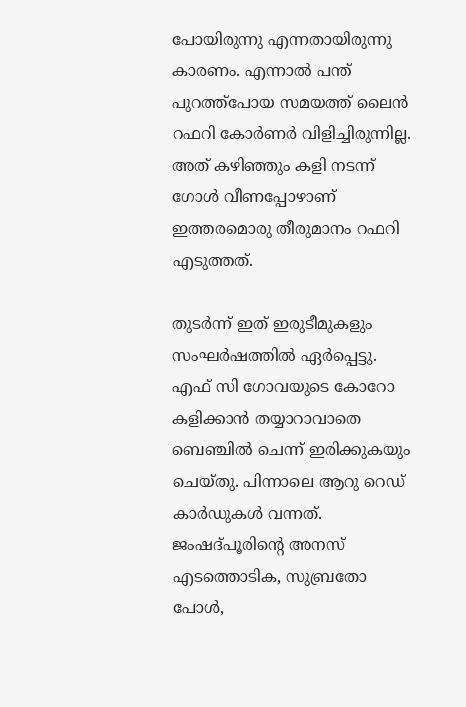പോയിരുന്നു എന്നതായിരുന്നു കാരണം. എന്നാൽ പന്ത് പുറത്ത്പോയ സമയത്ത് ലൈൻ റഫറി കോർണർ വിളിച്ചിരുന്നില്ല. അത് കഴിഞ്ഞും കളി നടന്ന് ഗോൾ വീണപ്പോഴാണ് ഇത്തരമൊരു തീരുമാനം റഫറി എടുത്തത്.

തുടര്‍ന്ന് ഇത് ഇരുടീമുകളും സംഘർഷത്തിൽ ഏർപ്പെട്ടു. എഫ് സി ഗോവയുടെ കോറോ കളിക്കാൻ തയ്യാറാവാതെ ബെഞ്ചിൽ ചെന്ന് ഇരിക്കുകയും ചെയ്തു. പിന്നാലെ ആറു റെഡ് കാർഡുകൾ വന്നത്. ജംഷദ്പൂരിന്റെ അനസ് എടത്തൊടിക, സുബ്രതോ പോൾ,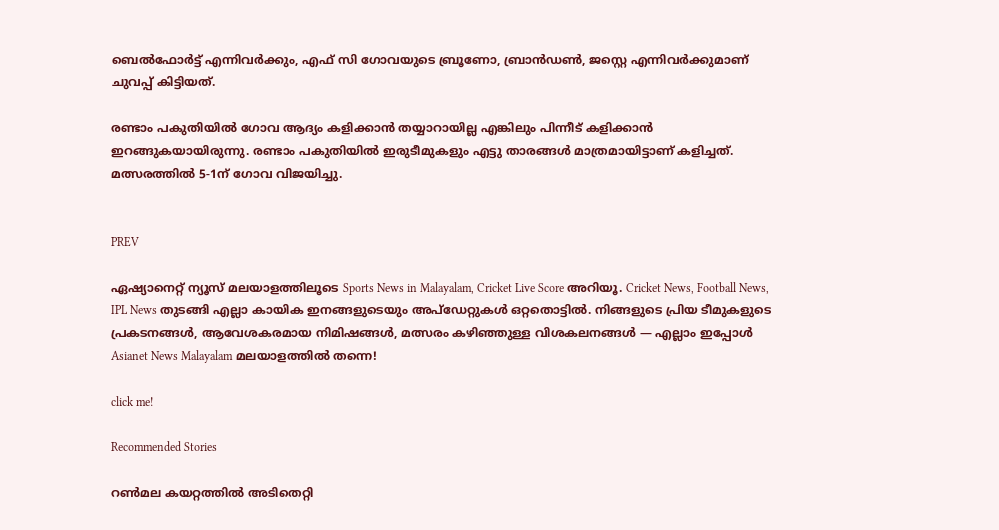ബെൽഫോർട്ട് എന്നിവർക്കും, എഫ് സി ഗോവയുടെ ബ്രൂണോ, ബ്രാൻഡൺ, ജസ്റ്റെ എന്നിവർക്കുമാണ് ചുവപ്പ് കിട്ടിയത്.

രണ്ടാം പകുതിയിൽ ഗോവ ആദ്യം കളിക്കാൻ തയ്യാറായില്ല എങ്കിലും പിന്നീട് കളിക്കാൻ ഇറങ്ങുകയായിരുന്നു. രണ്ടാം പകുതിയിൽ ഇരുടീമുകളും എട്ടു താരങ്ങൾ മാത്രമായിട്ടാണ് കളിച്ചത്. മത്സരത്തില്‍ 5-1ന് ഗോവ വിജയിച്ചു.


PREV

ഏഷ്യാനെറ്റ് ന്യൂസ് മലയാളത്തിലൂടെ Sports News in Malayalam, Cricket Live Score അറിയൂ. Cricket News, Football News, IPL News തുടങ്ങി എല്ലാ കായിക ഇനങ്ങളുടെയും അപ്‌ഡേറ്റുകൾ ഒറ്റതൊട്ടിൽ. നിങ്ങളുടെ പ്രിയ ടീമുകളുടെ പ്രകടനങ്ങൾ, ആവേശകരമായ നിമിഷങ്ങൾ, മത്സരം കഴിഞ്ഞുള്ള വിശകലനങ്ങൾ — എല്ലാം ഇപ്പോൾ Asianet News Malayalam മലയാളത്തിൽ തന്നെ!

click me!

Recommended Stories

റണ്‍മല കയറ്റത്തില്‍ അടിതെറ്റി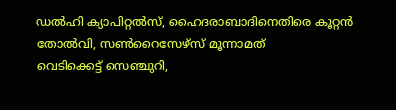ഡല്‍ഹി ക്യാപിറ്റല്‍സ്, ഹൈദരാബാദിനെതിരെ കൂറ്റൻ തോല്‍വി, സൺറൈസേഴ്സ് മൂന്നാമത്
വെടിക്കെട്ട് സെഞ്ചുറി,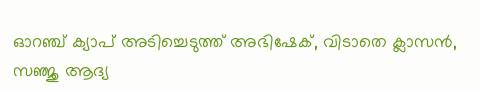ഓറഞ്ച് ക്യാപ് അടിച്ചെടുത്ത് അഭിഷേക്, വിടാതെ ക്ലാസൻ, സഞ്ജു ആദ്യ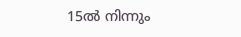15ൽ നിന്നും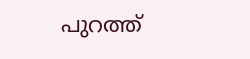പുറത്ത്